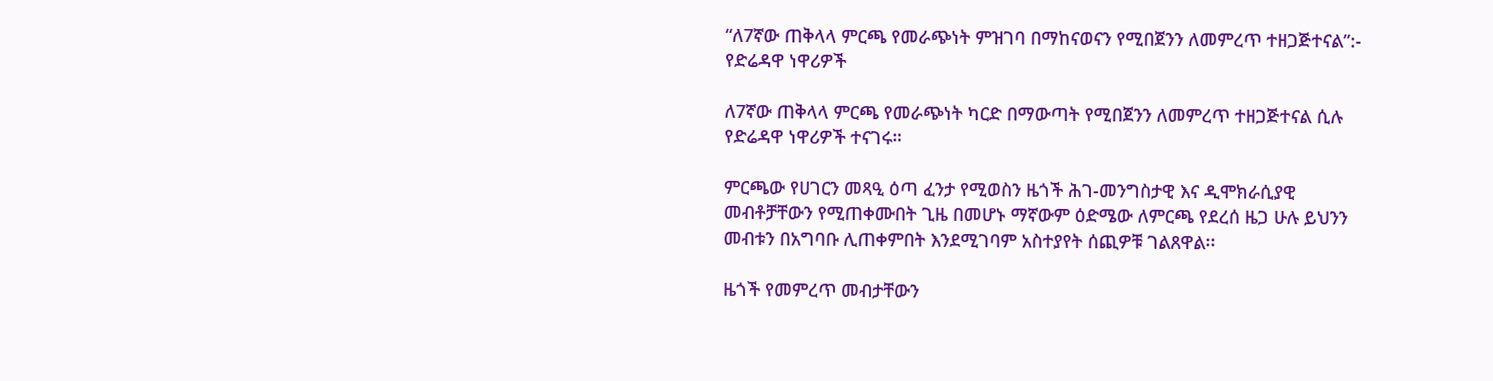“ለ7ኛው ጠቅላላ ምርጫ የመራጭነት ምዝገባ በማከናወናን የሚበጀንን ለመምረጥ ተዘጋጅተናል”:- የድሬዳዋ ነዋሪዎች

ለ7ኛው ጠቅላላ ምርጫ የመራጭነት ካርድ በማውጣት የሚበጀንን ለመምረጥ ተዘጋጅተናል ሲሉ የድሬዳዋ ነዋሪዎች ተናገሩ።

ምርጫው የሀገርን መጻዒ ዕጣ ፈንታ የሚወስን ዜጎች ሕገ-መንግስታዊ እና ዲሞክራሲያዊ መብቶቻቸውን የሚጠቀሙበት ጊዜ በመሆኑ ማኛውም ዕድሜው ለምርጫ የደረሰ ዜጋ ሁሉ ይህንን መብቱን በአግባቡ ሊጠቀምበት እንደሚገባም አስተያየት ሰጪዎቹ ገልጸዋል፡፡

ዜጎች የመምረጥ መብታቸውን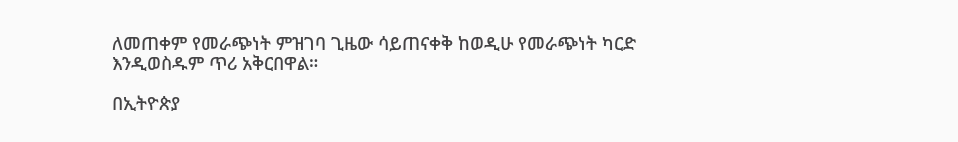ለመጠቀም የመራጭነት ምዝገባ ጊዜው ሳይጠናቀቅ ከወዲሁ የመራጭነት ካርድ እንዲወስዱም ጥሪ አቅርበዋል።

በኢትዮጵያ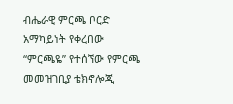ብሔራዊ ምርጫ ቦርድ አማካይነት የቀረበው “ምርጫዬ” የተሰኘው የምርጫ መመዝገቢያ ቴክኖሎጂ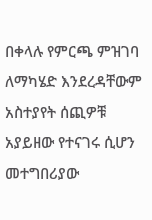በቀላሉ የምርጫ ምዝገባ ለማካሄድ እንደረዳቸውም አስተያየት ሰጪዎቹ አያይዘው የተናገሩ ሲሆን መተግበሪያው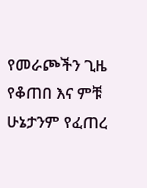የመራጮችን ጊዜ የቆጠበ እና ምቹ ሁኔታንም የፈጠረ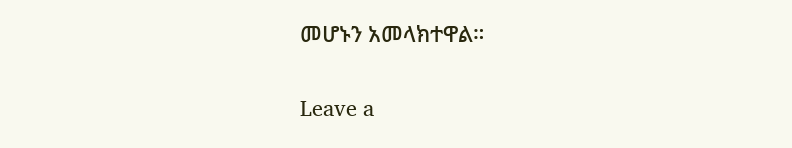መሆኑን አመላክተዋል።

Leave a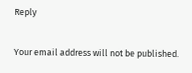Reply

Your email address will not be published.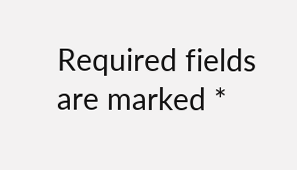Required fields are marked *